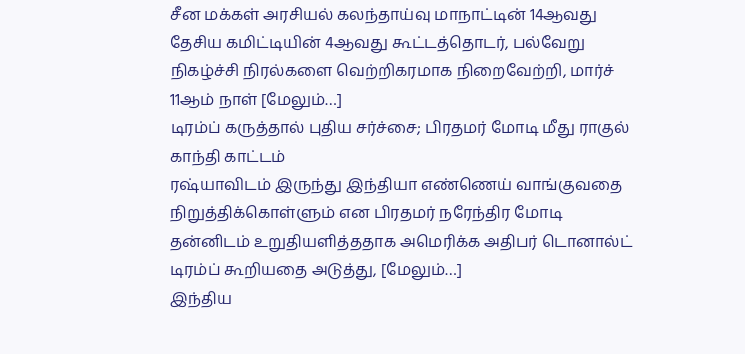சீன மக்கள் அரசியல் கலந்தாய்வு மாநாட்டின் 14ஆவது தேசிய கமிட்டியின் 4ஆவது கூட்டத்தொடர், பல்வேறு நிகழ்ச்சி நிரல்களை வெற்றிகரமாக நிறைவேற்றி, மார்ச் 11ஆம் நாள் [மேலும்…]
டிரம்ப் கருத்தால் புதிய சர்ச்சை; பிரதமர் மோடி மீது ராகுல் காந்தி காட்டம்
ரஷ்யாவிடம் இருந்து இந்தியா எண்ணெய் வாங்குவதை நிறுத்திக்கொள்ளும் என பிரதமர் நரேந்திர மோடி தன்னிடம் உறுதியளித்ததாக அமெரிக்க அதிபர் டொனால்ட் டிரம்ப் கூறியதை அடுத்து, [மேலும்…]
இந்திய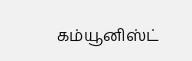கம்யூனிஸ்ட்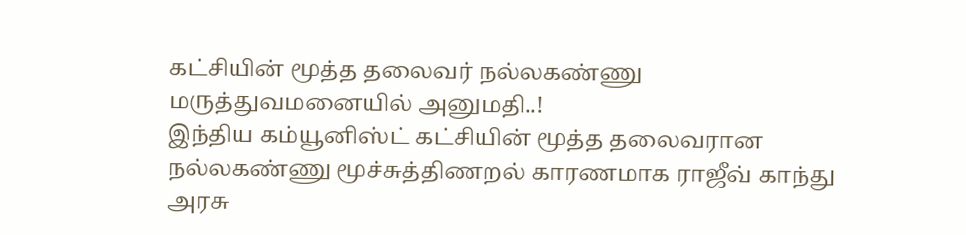கட்சியின் மூத்த தலைவர் நல்லகண்ணு மருத்துவமனையில் அனுமதி..!
இந்திய கம்யூனிஸ்ட் கட்சியின் மூத்த தலைவரான நல்லகண்ணு மூச்சுத்திணறல் காரணமாக ராஜீவ் காந்து அரசு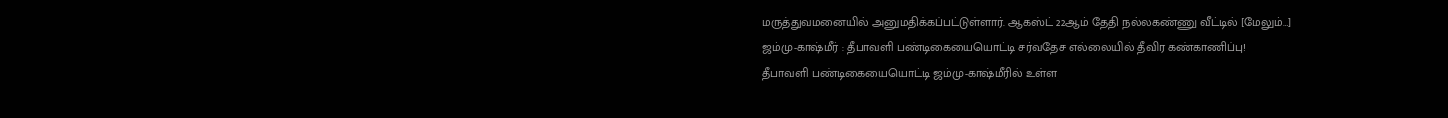மருத்துவமனையில் அனுமதிக்கப்பட்டுள்ளார். ஆகஸ்ட் 22ஆம் தேதி நல்லகண்ணு வீட்டில் [மேலும்…]
ஜம்மு-காஷ்மீர் : தீபாவளி பண்டிகையையொட்டி சர்வதேச எல்லையில் தீவிர கண்காணிப்பு!
தீபாவளி பண்டிகையையொட்டி ஜம்மு-காஷ்மீரில் உள்ள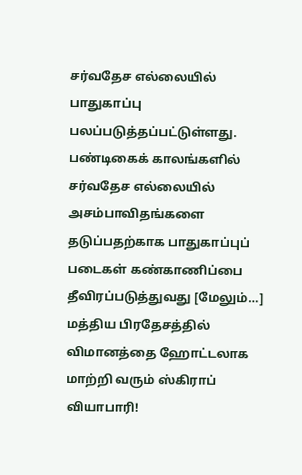சர்வதேச எல்லையில் பாதுகாப்பு பலப்படுத்தப்பட்டுள்ளது. பண்டிகைக் காலங்களில் சர்வதேச எல்லையில் அசம்பாவிதங்களை தடுப்பதற்காக பாதுகாப்புப் படைகள் கண்காணிப்பை தீவிரப்படுத்துவது [மேலும்…]
மத்திய பிரதேசத்தில் விமானத்தை ஹோட்டலாக மாற்றி வரும் ஸ்கிராப் வியாபாரி!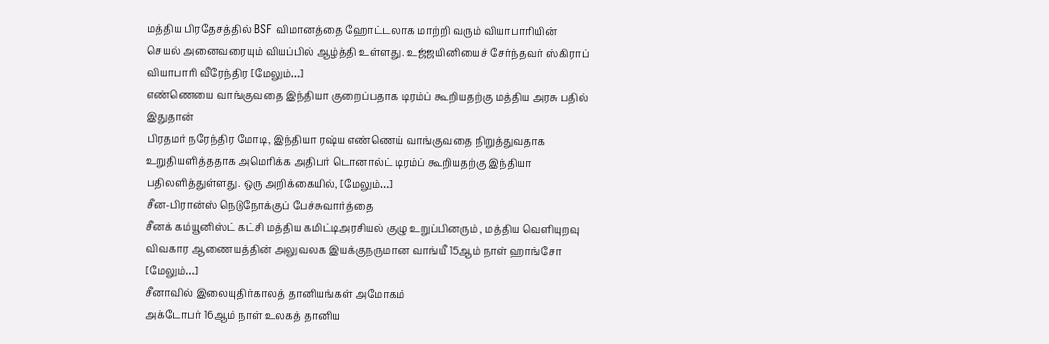மத்திய பிரதேசத்தில் BSF விமானத்தை ஹோட்டலாக மாற்றி வரும் வியாபாரியின் செயல் அனைவரையும் வியப்பில் ஆழ்த்தி உள்ளது. உஜ்ஜயினியைச் சேர்ந்தவர் ஸ்கிராப் வியாபாரி வீரேந்திர [மேலும்…]
எண்ணெயை வாங்குவதை இந்தியா குறைப்பதாக டிரம்ப் கூறியதற்கு மத்திய அரசு பதில் இதுதான்
பிரதமர் நரேந்திர மோடி, இந்தியா ரஷ்ய எண்ணெய் வாங்குவதை நிறுத்துவதாக உறுதியளித்ததாக அமெரிக்க அதிபர் டொனால்ட் டிரம்ப் கூறியதற்கு இந்தியா பதிலளித்துள்ளது. ஒரு அறிக்கையில், [மேலும்…]
சீன-பிரான்ஸ் நெடுநோக்குப் பேச்சுவார்த்தை
சீனக் கம்யூனிஸ்ட் கட்சி மத்திய கமிட்டிஅரசியல் குழு உறுப்பினரும் , மத்திய வெளியுறவு விவகார ஆணையத்தின் அலுவலக இயக்குநருமான வாங்யீ 15ஆம் நாள் ஹாங்சோ [மேலும்…]
சீனாவில் இலையுதிர்காலத் தானியங்கள் அமோகம்
அக்டோபர் 16ஆம் நாள் உலகத் தானிய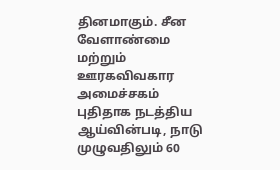தினமாகும். சீன வேளாண்மை மற்றும் ஊரகவிவகார அமைச்சகம் புதிதாக நடத்திய ஆய்வின்படி, நாடு முழுவதிலும் 60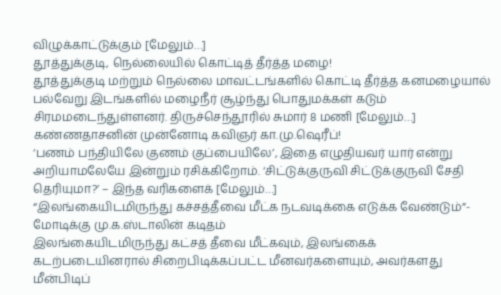விழுக்காட்டுக்கும் [மேலும்…]
தூத்துக்குடி, நெல்லையில் கொட்டித் தீர்த்த மழை!
தூத்துக்குடி மற்றும் நெல்லை மாவட்டங்களில் கொட்டி தீர்த்த கனமழையால் பல்வேறு இடங்களில் மழைநீர் சூழ்ந்து பொதுமக்கள் கடும் சிரமமடைந்துள்ளனர். திருச்செந்தூரில் சுமார் 8 மணி [மேலும்…]
கண்ணதாசனின் முன்னோடி கவிஞர் கா.மு.ஷெரீப்!
‘பணம் பந்தியிலே குணம் குப்பையிலே’, இதை எழுதியவர் யார் என்று அறியாமலேயே இன்றும் ரசிக்கிறோம். ‘சிட்டுக்குருவி சிட்டுக்குருவி சேதி தெரியுமா?’ – இந்த வரிகளைக் [மேலும்…]
“இலங்கையிடமிருந்து கச்சத்தீவை மீட்க நடவடிக்கை எடுக்க வேண்டும்”- மோடிக்கு மு.க.ஸ்டாலின் கடிதம்
இலங்கையிடமிருந்து கட்சத் தீவை மீட்கவும், இலங்கைக் கடற்படையினரால் சிறைபிடிக்கப்பட்ட மீனவர்களையும், அவர்களது மீன்பிடிப்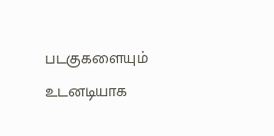படகுகளையும் உடனடியாக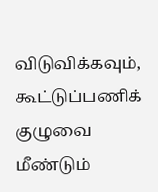விடுவிக்கவும், கூட்டுப்பணிக் குழுவை மீண்டும்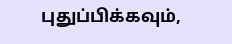புதுப்பிக்கவும்,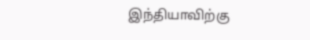இந்தியாவிற்கு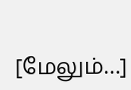[மேலும்…]